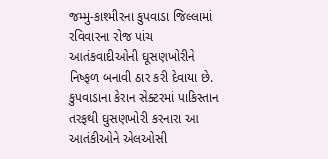જમ્મુ-કાશ્મીરના કુપવાડા જિલ્લામાં રવિવારના રોજ પાંચ આતંકવાદીઓની ઘૂસણખોરીને નિષ્ફળ બનાવી ઠાર કરી દેવાયા છે. કુપવાડાના કેરાન સેક્ટરમાં પાકિસ્તાન તરફથી ઘુસણખોરી કરનારા આ આતંકીઓને એલઓસી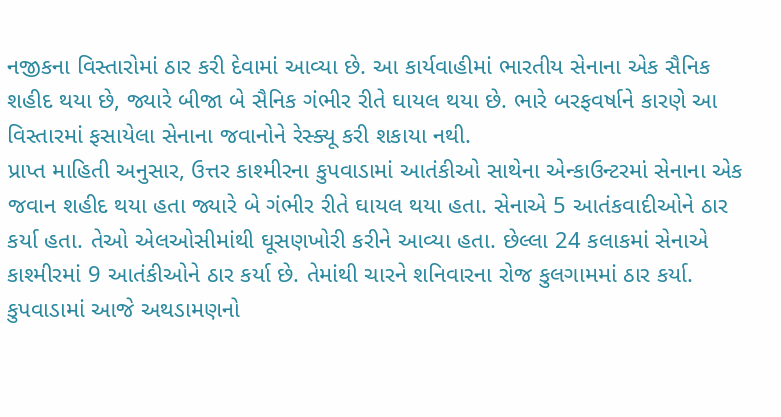નજીકના વિસ્તારોમાં ઠાર કરી દેવામાં આવ્યા છે. આ કાર્યવાહીમાં ભારતીય સેનાના એક સૈનિક શહીદ થયા છે, જ્યારે બીજા બે સૈનિક ગંભીર રીતે ઘાયલ થયા છે. ભારે બરફવર્ષાને કારણે આ વિસ્તારમાં ફસાયેલા સેનાના જવાનોને રેસ્ક્યૂ કરી શકાયા નથી.
પ્રાપ્ત માહિતી અનુસાર, ઉત્તર કાશ્મીરના કુપવાડામાં આતંકીઓ સાથેના એન્કાઉન્ટરમાં સેનાના એક જવાન શહીદ થયા હતા જ્યારે બે ગંભીર રીતે ઘાયલ થયા હતા. સેનાએ 5 આતંકવાદીઓને ઠાર કર્યા હતા. તેઓ એલઓસીમાંથી ઘૂસણખોરી કરીને આવ્યા હતા. છેલ્લા 24 કલાકમાં સેનાએ કાશ્મીરમાં 9 આતંકીઓને ઠાર કર્યા છે. તેમાંથી ચારને શનિવારના રોજ કુલગામમાં ઠાર કર્યા.
કુપવાડામાં આજે અથડામણનો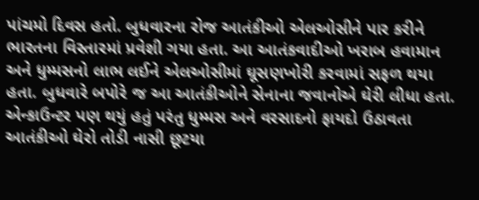પાંચમો દિવસ હતો. બુધવારના રોજ આતંકીઓ એલઓસીને પાર કરીને ભારતના વિસ્તારમાં પ્રવેશી ગયા હતા. આ આતંકવાદીઓ ખરાબ હવામાન અને ધુમ્મસનો લાભ લઈને એલઓસીમાં ઘૂસણખોરી કરવામાં સફળ થયા હતા. બુધવારે બપોરે જ આ આતંકીઓને સેનાના જવાનોએ ઘેરી લીધા હતા. એન્કાઉન્ટર પણ થયું હતું પરંતુ ધુમ્મસ અને વરસાદનો ફાયદો ઉઠાવતા આતંકીઓ ઘેરો તોડી નાસી છૂટયા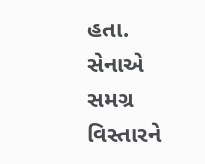હતા. સેનાએ સમગ્ર વિસ્તારને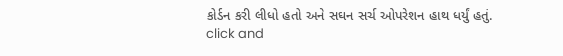કોર્ડન કરી લીધો હતો અને સઘન સર્ચ ઓપરેશન હાથ ધર્યું હતું.
click and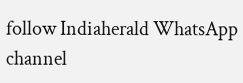follow Indiaherald WhatsApp channel